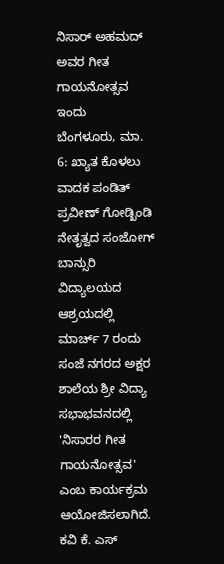ನಿಸಾರ್ ಅಹಮದ್ ಅವರ ಗೀತ ಗಾಯನೋತ್ಸವ ಇಂದು
ಬೆಂಗಳೂರು, ಮಾ. 6: ಖ್ಯಾತ ಕೊಳಲು ವಾದಕ ಪಂಡಿತ್ ಪ್ರವೀಣ್ ಗೋಡ್ಖಿಂಡಿ ನೇತೃತ್ವದ ಸಂಜೋಗ್ ಬಾನ್ಸುರಿ ವಿದ್ಯಾಲಯದ ಆಶ್ರಯದಲ್ಲಿ ಮಾರ್ಚ್ 7 ರಂದು ಸಂಜೆ ನಗರದ ಅಕ್ಷರ ಶಾಲೆಯ ಶ್ರೀ ವಿದ್ಯಾ ಸಭಾಭವನದಲ್ಲಿ 'ನಿಸಾರರ ಗೀತ ಗಾಯನೋತ್ಸವ' ಎಂಬ ಕಾರ್ಯಕ್ರಮ ಆಯೋಜಿಸಲಾಗಿದೆ.
ಕವಿ ಕೆ. ಎಸ್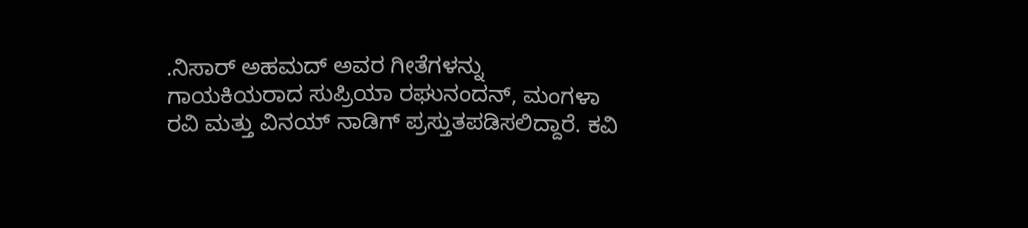.ನಿಸಾರ್ ಅಹಮದ್ ಅವರ ಗೀತೆಗಳನ್ನು ಗಾಯಕಿಯರಾದ ಸುಪ್ರಿಯಾ ರಘುನಂದನ್, ಮಂಗಳಾ ರವಿ ಮತ್ತು ವಿನಯ್ ನಾಡಿಗ್ ಪ್ರಸ್ತುತಪಡಿಸಲಿದ್ದಾರೆ. ಕವಿ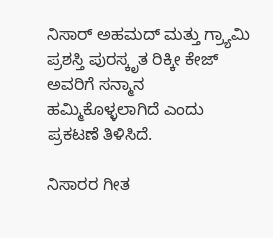ನಿಸಾರ್ ಅಹಮದ್ ಮತ್ತು ಗ್ರ್ಯಾಮಿ ಪ್ರಶಸ್ತಿ ಪುರಸ್ಕೃತ ರಿಕ್ಕೀ ಕೇಜ್ ಅವರಿಗೆ ಸನ್ಮಾನ ಹಮ್ಮಿಕೊಳ್ಳಲಾಗಿದೆ ಎಂದು ಪ್ರಕಟಣೆ ತಿಳಿಸಿದೆ.

ನಿಸಾರರ ಗೀತ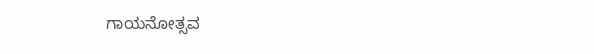ಗಾಯನೋತ್ಸವ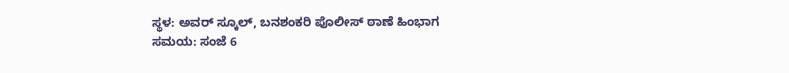ಸ್ಥಳ: ಅವರ್ ಸ್ಕೂಲ್, ಬನಶಂಕರಿ ಪೊಲೀಸ್ ಠಾಣೆ ಹಿಂಭಾಗ
ಸಮಯ: ಸಂಜೆ 6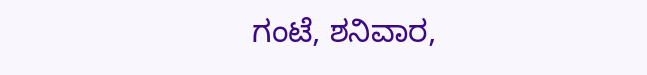ಗಂಟೆ, ಶನಿವಾರ,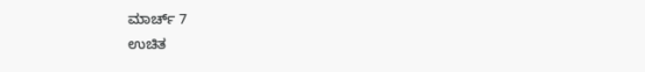ಮಾರ್ಚ್ 7
ಉಚಿತ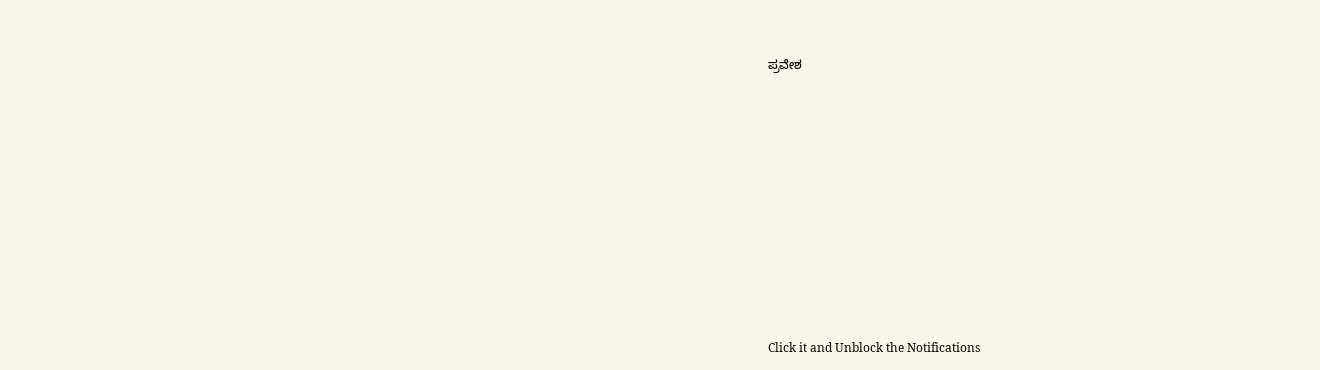ಪ್ರವೇಶ












Click it and Unblock the Notifications